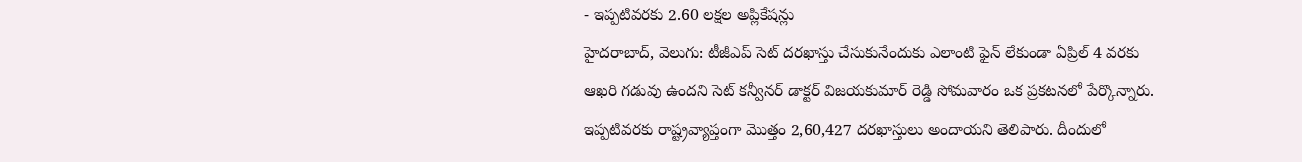- ఇప్పటివరకు 2.60 లక్షల అప్లికేషన్లు
హైదరాబాద్, వెలుగు: టీజీఎప్ సెట్ దరఖాస్తు చేసుకునేందుకు ఎలాంటి ఫైన్ లేకుండా ఏప్రిల్ 4 వరకు ఆఖరి గడువు ఉందని సెట్ కన్వీనర్ డాక్టర్ విజయకుమార్ రెడ్డి సోమవారం ఒక ప్రకటనలో పేర్కొన్నారు. ఇప్పటివరకు రాష్ట్రవ్యాప్తంగా మొత్తం 2,60,427 దరఖాస్తులు అందాయని తెలిపారు. దీందులో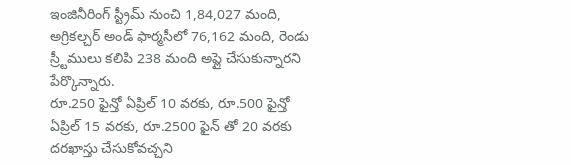ఇంజినీరింగ్ స్ట్రీమ్ నుంచి 1,84,027 మంది, అగ్రికల్చర్ అండ్ ఫార్మసీలో 76,162 మంది, రెండు స్ర్టీములు కలిపి 238 మంది అప్లై చేసుకున్నారని పేర్కొన్నారు.
రూ.250 ఫైన్తో ఏప్రిల్ 10 వరకు, రూ.500 ఫైన్తో ఏప్రిల్ 15 వరకు, రూ.2500 ఫైన్ తో 20 వరకు దరఖాస్తు చేసుకోవచ్చని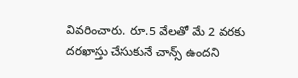వివరించారు. రూ.5 వేలతో మే 2 వరకు దరఖాస్తు చేసుకునే చాన్స్ ఉందని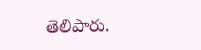తెలిపారు.